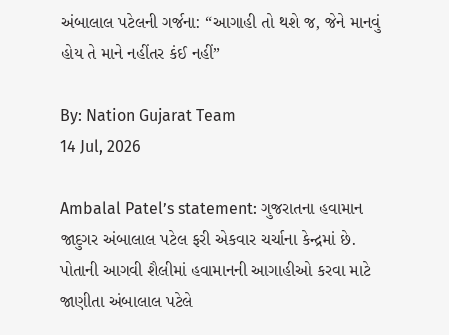અંબાલાલ પટેલની ગર્જના: “આગાહી તો થશે જ, જેને માનવું હોય તે માને નહીંતર કંઈ નહીં”

By: Nation Gujarat Team
14 Jul, 2026

Ambalal Patel’s statement: ગુજરાતના હવામાન જાદુગર અંબાલાલ પટેલ ફરી એકવાર ચર્ચાના કેન્દ્રમાં છે. પોતાની આગવી શૈલીમાં હવામાનની આગાહીઓ કરવા માટે જાણીતા અંબાલાલ પટેલે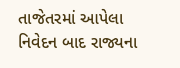તાજેતરમાં આપેલા નિવેદન બાદ રાજ્યના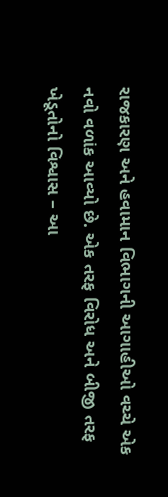રાજકારણ અને હવામાન વિભાગની આગાહીઓ વચ્ચે એક નવો વળાંક આવ્યો છે. એક તરફ વિરોધ અને બીજી તરફ ખેડૂતોનો વિશ્વાસ – આ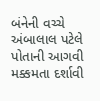બંનેની વચ્ચે અંબાલાલ પટેલે પોતાની આગવી મક્કમતા દર્શાવી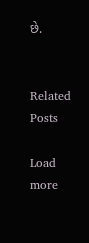છે.


Related Posts

Load more